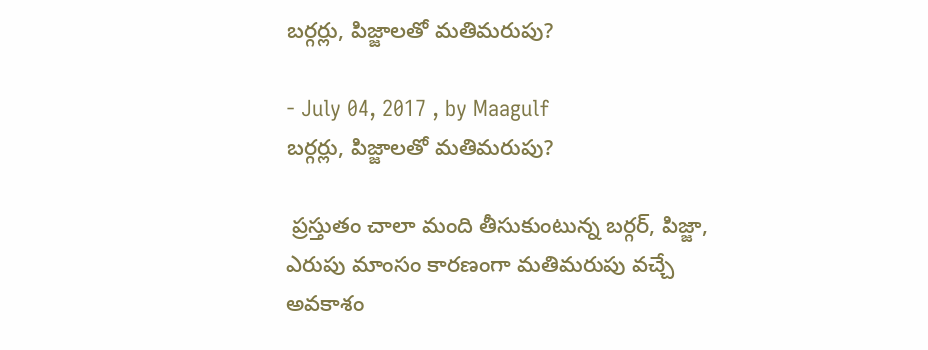బర్గర్లు, పిజ్జాలతో మతిమరుపు?

- July 04, 2017 , by Maagulf
బర్గర్లు, పిజ్జాలతో మతిమరుపు?

 ప్రస్తుతం చాలా మంది తీసుకుంటున్న బర్గర్‌, పిజ్జా, ఎరుపు మాంసం కారణంగా మతిమరుపు వచ్చే అవకాశం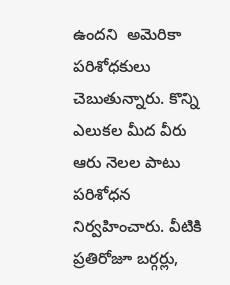ఉందని  అమెరికా పరిశోధకులు చెబుతున్నారు. కొన్ని ఎలుకల మీద వీరు ఆరు నెలల పాటు పరిశోధన నిర్వహించారు. వీటికి ప్రతిరోజూ బర్గర్లు,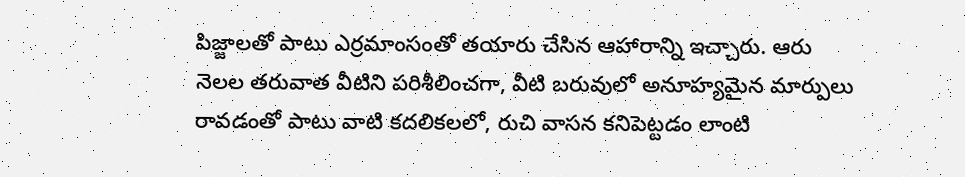పిజ్జాలతో పాటు ఎర్రమాంసంతో తయారు చేసిన ఆహారాన్ని ఇచ్చారు. ఆరు నెలల తరువాత వీటిని పరిశీలించగా, వీటి బరువులో అనూహ్యమైన మార్పులు రావడంతో పాటు వాటి కదలికలలో, రుచి వాసన కనిపెట్టడం లాంటి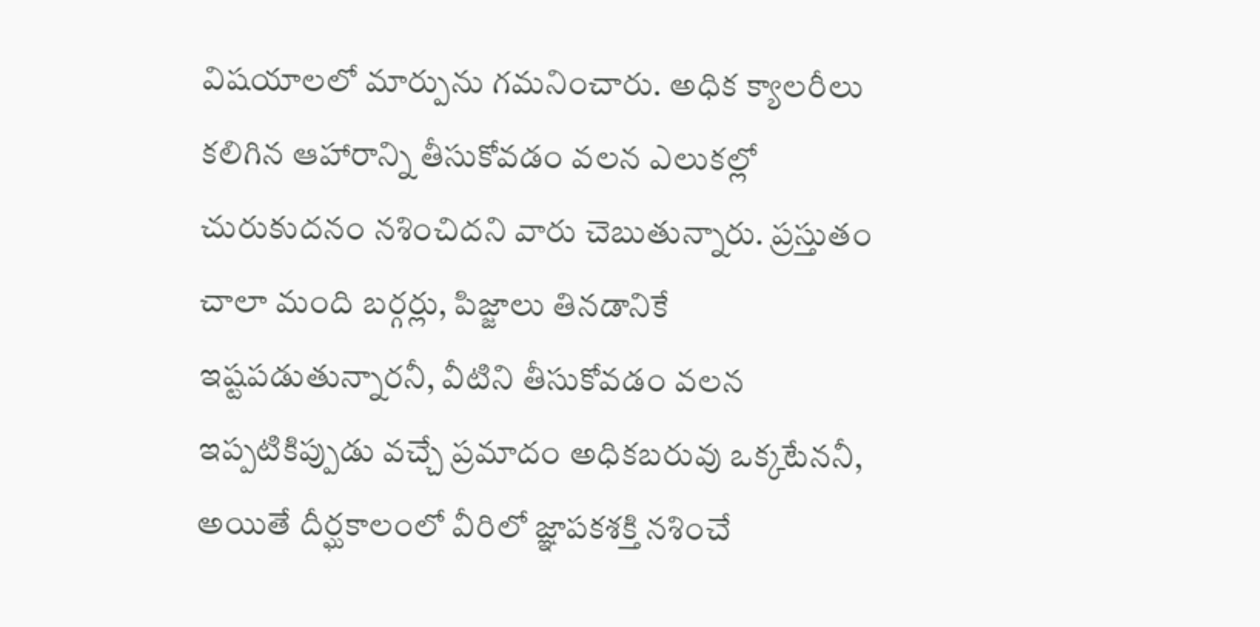విషయాలలో మార్పును గమనించారు. అధిక క్యాలరీలు కలిగిన ఆహారాన్ని తీసుకోవడం వలన ఎలుకల్లో చురుకుదనం నశించిదని వారు చెబుతున్నారు. ప్రస్తుతం చాలా మంది బర్గర్లు, పిజ్జాలు తినడానికే ఇష్టపడుతున్నారనీ, వీటిని తీసుకోవడం వలన ఇప్పటికిప్పుడు వచ్చే ప్రమాదం అధికబరువు ఒక్కటేననీ, అయితే దీర్ఘకాలంలో వీరిలో జ్ఞాపకశక్తి నశించే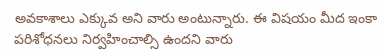అవకాశాలు ఎక్కువ అని వారు అంటున్నారు. ఈ విషయం మీద ఇంకా పరిశోధనలు నిర్వహించాల్సి ఉందని వారు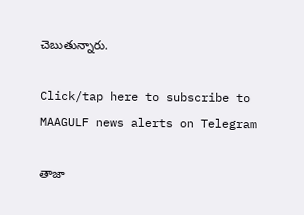చెబుతున్నారు.

Click/tap here to subscribe to MAAGULF news alerts on Telegram

తాజా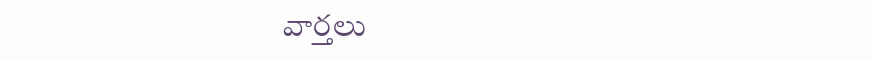వార్తలు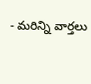- మరిన్ని వార్తలు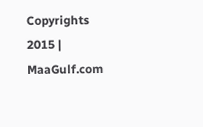Copyrights 2015 | MaaGulf.com